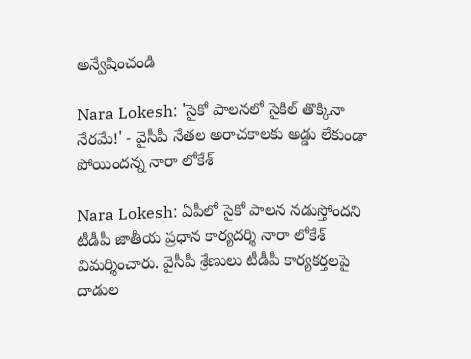అన్వేషించండి

Nara Lokesh: 'సైకో పాలనలో సైకిల్ తొక్కినా నేరమే!' - వైసీపీ నేతల అరాచకాలకు అడ్డు లేకుండా పోయిందన్న నారా లోకేశ్

Nara Lokesh: ఏపీలో సైకో పాలన నడుస్తోందని టీడీపీ జాతీయ ప్రధాన కార్యదర్శి నారా లోకేశ్ విమర్శించారు. వైసీపీ శ్రేణులు టీడీపీ కార్యకర్తలపై దాడుల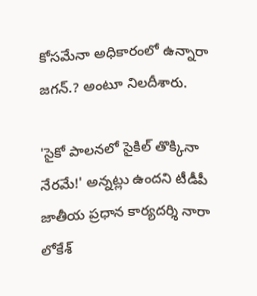కోసమేనా అధికారంలో ఉన్నారా జగన్.? అంటూ నిలదీశారు.

'సైకో పాలనలో సైకిల్ తొక్కినా నేరమే!' అన్నట్లు ఉందని టీడీపీ జాతీయ ప్రధాన కార్యదర్శి నారా లోకేశ్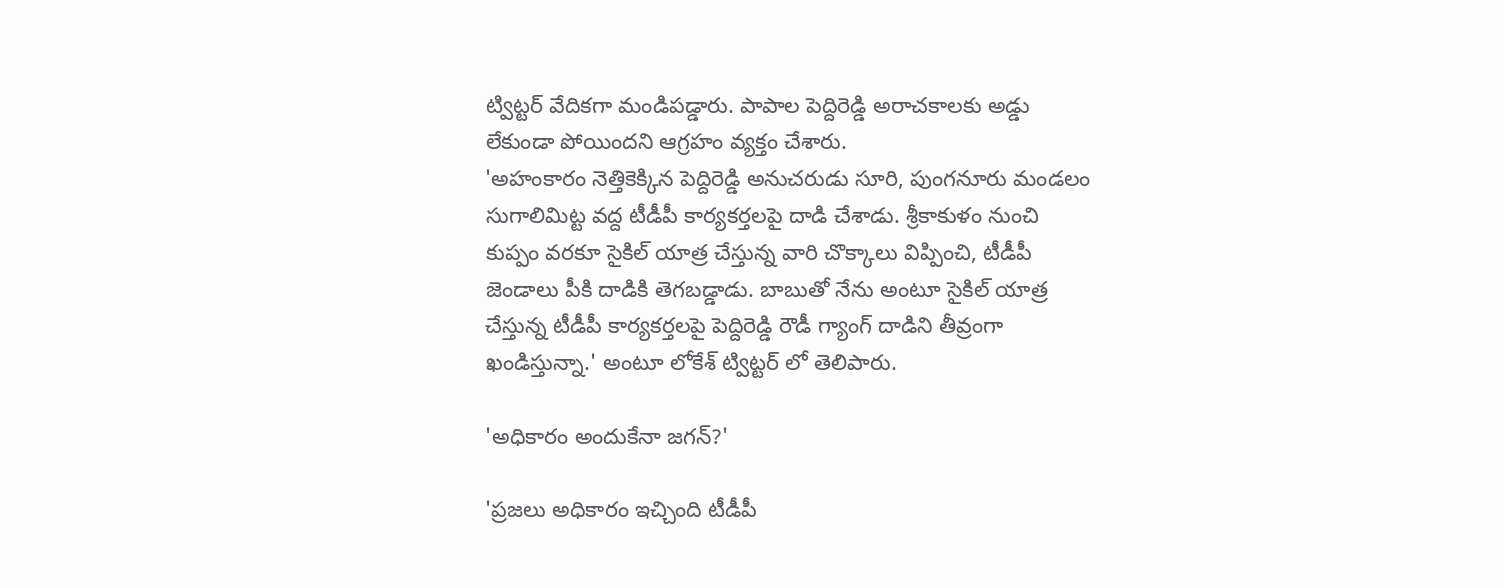ట్విట్టర్ వేదికగా మండిపడ్డారు. పాపాల పెద్దిరెడ్డి అరాచకాలకు అడ్డు లేకుండా పోయిందని ఆగ్రహం వ్యక్తం చేశారు.
'అహంకారం నెత్తికెక్కిన పెద్దిరెడ్డి అనుచరుడు సూరి, పుంగనూరు మండలం సుగాలిమిట్ట వద్ద టీడీపీ కార్యకర్తలపై దాడి చేశాడు. శ్రీకాకుళం నుంచి కుప్పం వరకూ సైకిల్ యాత్ర చేస్తున్న వారి చొక్కాలు విప్పించి, టీడీపీ జెండాలు పీకి దాడికి తెగబడ్డాడు. బాబుతో నేను అంటూ సైకిల్ యాత్ర చేస్తున్న టీడీపీ కార్యకర్తలపై పెద్దిరెడ్డి రౌడీ గ్యాంగ్ దాడిని తీవ్రంగా ఖండిస్తున్నా.' అంటూ లోకేశ్ ట్విట్టర్ లో తెలిపారు.

'అధికారం అందుకేనా జగన్?'

'ప్రజలు అధికారం ఇచ్చింది టీడీపీ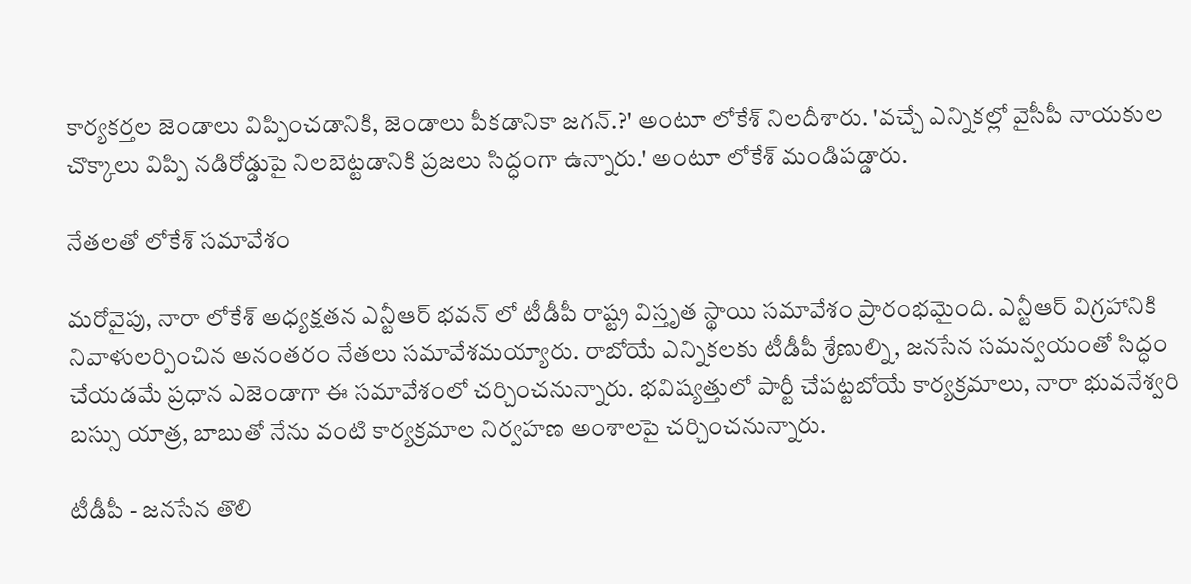కార్యకర్తల జెండాలు విప్పించడానికి, జెండాలు పీకడానికా జగన్.?' అంటూ లోకేశ్ నిలదీశారు. 'వచ్చే ఎన్నికల్లో వైసీపీ నాయకుల చొక్కాలు విప్పి నడిరోడ్డుపై నిలబెట్టడానికి ప్రజలు సిద్ధంగా ఉన్నారు.' అంటూ లోకేశ్ మండిపడ్డారు.

నేతలతో లోకేశ్ సమావేశం

మరోవైపు, నారా లోకేశ్ అధ్యక్షతన ఎన్టీఆర్ భవన్ లో టీడీపీ రాష్ట్ర విస్తృత స్థాయి సమావేశం ప్రారంభమైంది. ఎన్టీఆర్ విగ్రహానికి నివాళులర్పించిన అనంతరం నేతలు సమావేశమయ్యారు. రాబోయే ఎన్నికలకు టీడీపీ శ్రేణుల్ని, జనసేన సమన్వయంతో సిద్ధం చేయడమే ప్రధాన ఎజెండాగా ఈ సమావేశంలో చర్చించనున్నారు. భవిష్యత్తులో పార్టీ చేపట్టబోయే కార్యక్రమాలు, నారా భువనేశ్వరి బస్సు యాత్ర, బాబుతో నేను వంటి కార్యక్రమాల నిర్వహణ అంశాలపై చర్చించనున్నారు.

టీడీపీ - జనసేన తొలి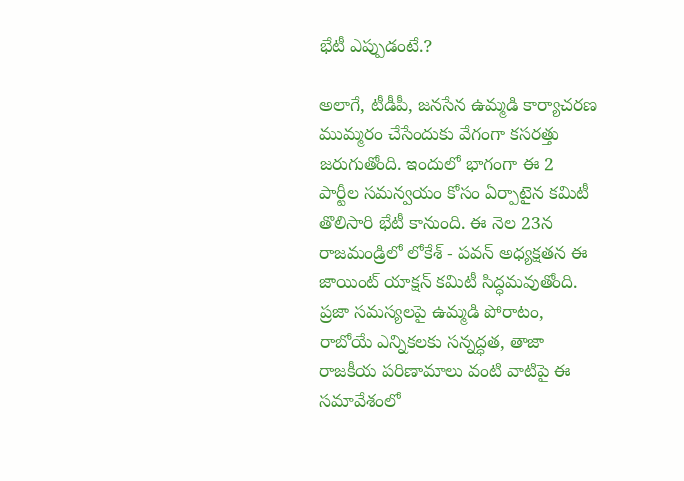భేటీ ఎప్పుడంటే.?

అలాగే, టీడీపీ, జనసేన ఉమ్మడి కార్యాచరణ ముమ్మరం చేసేందుకు వేగంగా కసరత్తు జరుగుతోంది. ఇందులో భాగంగా ఈ 2 పార్టీల సమన్వయం కోసం ఏర్పాటైన కమిటీ తొలిసారి భేటీ కానుంది. ఈ నెల 23న రాజమండ్రిలో లోకేశ్ - పవన్ అధ్యక్షతన ఈ జాయింట్ యాక్షన్ కమిటీ సిద్ధమవుతోంది. ప్రజా సమస్యలపై ఉమ్మడి పోరాటం, రాబోయే ఎన్నికలకు సన్నద్ధత, తాజా రాజకీయ పరిణామాలు వంటి వాటిపై ఈ సమావేశంలో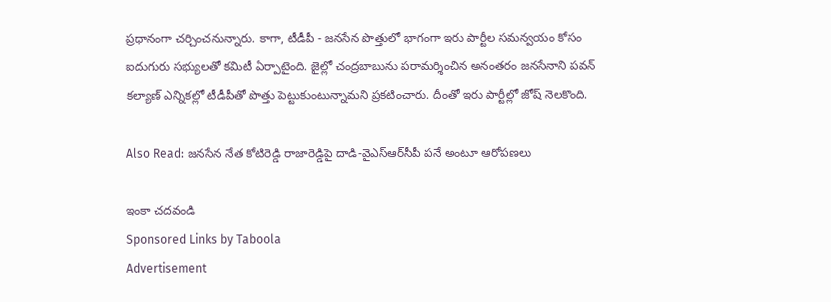ప్రధానంగా చర్చించనున్నారు. కాగా, టీడీపీ - జనసేన పొత్తులో భాగంగా ఇరు పార్టీల సమన్వయం కోసం ఐదుగురు సభ్యులతో కమిటీ ఏర్పాటైంది. జైల్లో చంద్రబాబును పరామర్శించిన అనంతరం జనసేనాని పవన్ కల్యాణ్ ఎన్నికల్లో టీడీపీతో పొత్తు పెట్టుకుంటున్నామని ప్రకటించారు. దీంతో ఇరు పార్టీల్లో జోష్ నెలకొంది.

Also Read: జనసేన నేత కోటిరెడ్డి రాజారెడ్డిపై దాడి-వైఎస్‌ఆర్‌సీపీ పనే అంటూ ఆరోపణలు

ఇంకా చదవండి
Sponsored Links by Taboola
Advertisement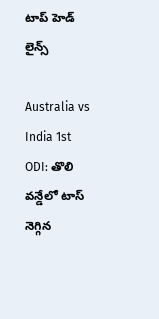టాప్ హెడ్ లైన్స్

Australia vs India 1st ODI: తొలి వన్డేలో టాస్ నెగ్గిన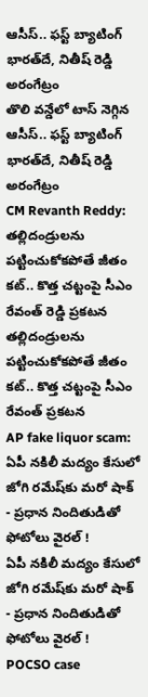ఆసీస్.. ఫస్ట్ బ్యాటింగ్ భారత్‌దే, నితీష్ రెడ్డి అరంగేట్రం
తొలి వన్డేలో టాస్ నెగ్గిన ఆసీస్.. ఫస్ట్ బ్యాటింగ్ భారత్‌దే, నితీష్ రెడ్డి అరంగేట్రం
CM Revanth Reddy: తల్లిదండ్రులను పట్టించుకోకపోతే జీతం కట్.. కొత్త చట్టంపై సీఎం రేవంత్ రెడ్డి ప్రకటన
తల్లిదండ్రులను పట్టించుకోకపోతే జీతం కట్.. కొత్త చట్టంపై సీఎం రేవంత్ ప్రకటన
AP fake liquor scam: ఏపీ నకిలీ మద్యం కేసులో జోగి రమేష్‌కు మరో షాక్ - ప్రధాన నిందితుడితో ఫోటోలు వైరల్ !
ఏపీ నకిలీ మద్యం కేసులో జోగి రమేష్‌కు మరో షాక్ - ప్రధాన నిందితుడితో ఫోటోలు వైరల్ !
POCSO case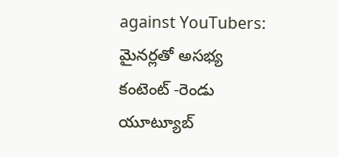against YouTubers: మైనర్లతో అసభ్య కంటెంట్ -రెండు యూట్యూబ్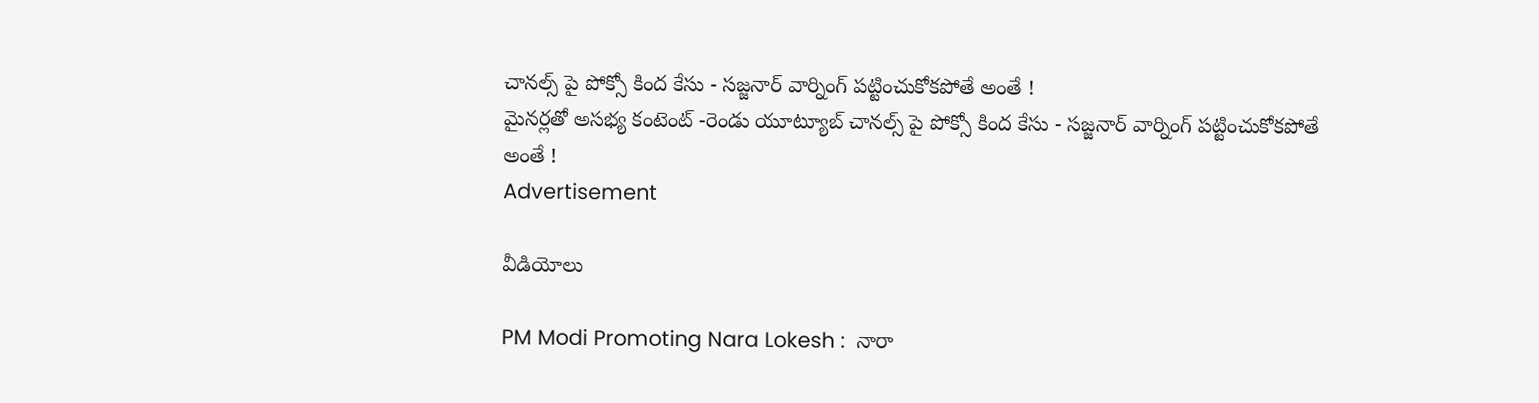చానల్స్ పై పోక్సో కింద కేసు - సజ్జనార్ వార్నింగ్ పట్టించుకోకపోతే అంతే !
మైనర్లతో అసభ్య కంటెంట్ -రెండు యూట్యూబ్ చానల్స్ పై పోక్సో కింద కేసు - సజ్జనార్ వార్నింగ్ పట్టించుకోకపోతే అంతే !
Advertisement

వీడియోలు

PM Modi Promoting Nara Lokesh :  నారా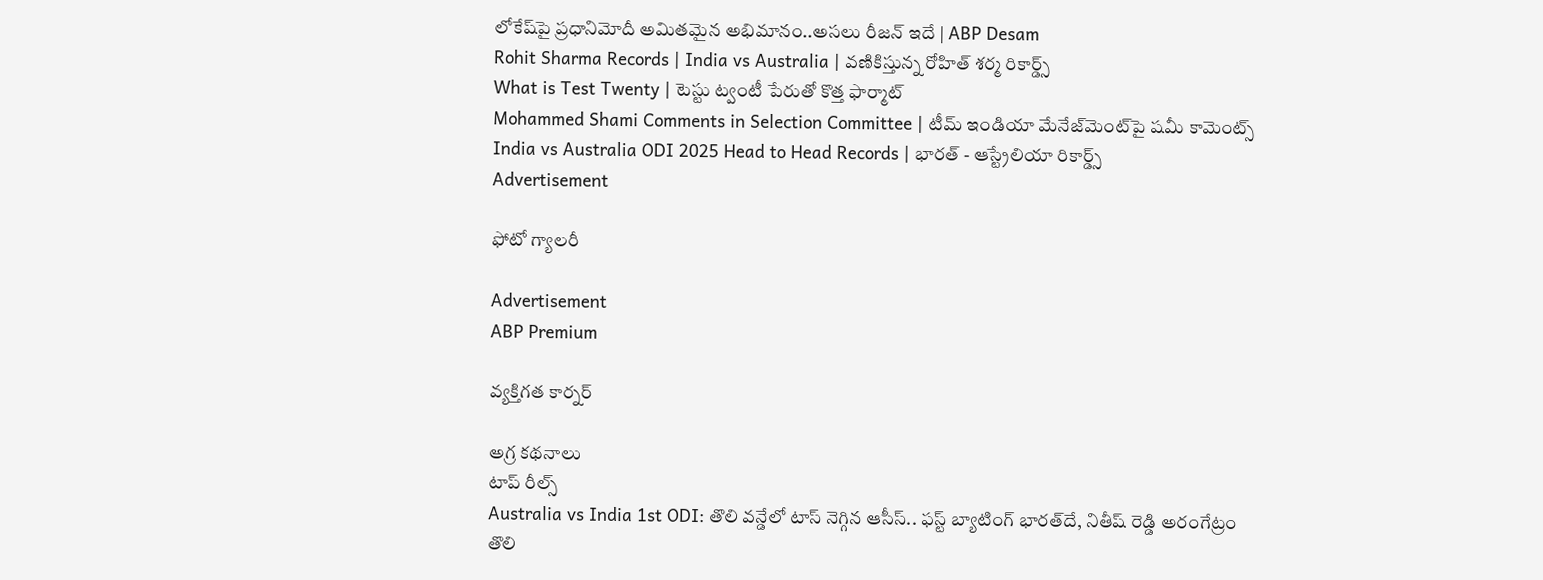లోకేష్‌పై ప్రధానిమోదీ అమితమైన అభిమానం..అసలు రీజన్ ఇదే | ABP Desam
Rohit Sharma Records | India vs Australia | వణికిస్తున్న రోహిత్ శర్మ రికార్డ్స్
What is Test Twenty | టెస్టు ట్వంటీ పేరుతో కొత్త ఫార్మాట్
Mohammed Shami Comments in Selection Committee | టీమ్ ఇండియా మేనేజ్‌మెంట్‌పై షమీ కామెంట్స్
India vs Australia ODI 2025 Head to Head Records | భారత్ - ఆస్ట్రేలియా రికార్డ్స్
Advertisement

ఫోటో గ్యాలరీ

Advertisement
ABP Premium

వ్యక్తిగత కార్నర్

అగ్ర కథనాలు
టాప్ రీల్స్
Australia vs India 1st ODI: తొలి వన్డేలో టాస్ నెగ్గిన ఆసీస్.. ఫస్ట్ బ్యాటింగ్ భారత్‌దే, నితీష్ రెడ్డి అరంగేట్రం
తొలి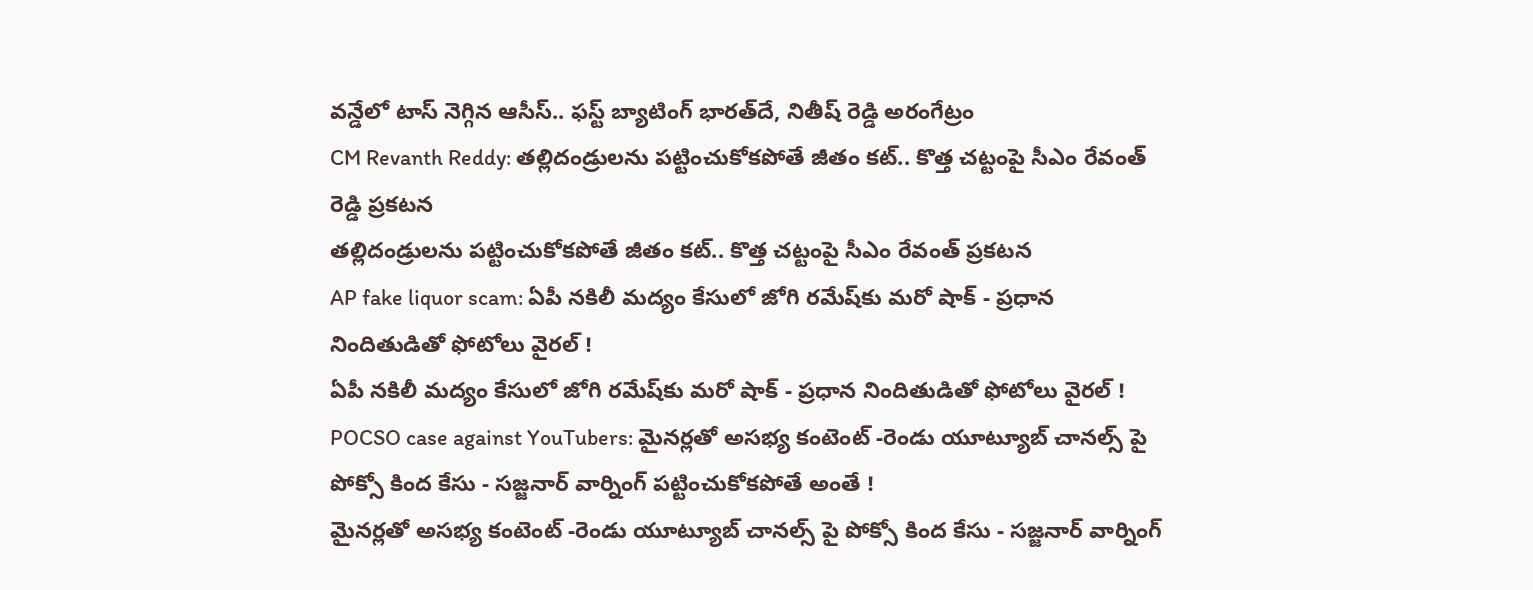వన్డేలో టాస్ నెగ్గిన ఆసీస్.. ఫస్ట్ బ్యాటింగ్ భారత్‌దే, నితీష్ రెడ్డి అరంగేట్రం
CM Revanth Reddy: తల్లిదండ్రులను పట్టించుకోకపోతే జీతం కట్.. కొత్త చట్టంపై సీఎం రేవంత్ రెడ్డి ప్రకటన
తల్లిదండ్రులను పట్టించుకోకపోతే జీతం కట్.. కొత్త చట్టంపై సీఎం రేవంత్ ప్రకటన
AP fake liquor scam: ఏపీ నకిలీ మద్యం కేసులో జోగి రమేష్‌కు మరో షాక్ - ప్రధాన నిందితుడితో ఫోటోలు వైరల్ !
ఏపీ నకిలీ మద్యం కేసులో జోగి రమేష్‌కు మరో షాక్ - ప్రధాన నిందితుడితో ఫోటోలు వైరల్ !
POCSO case against YouTubers: మైనర్లతో అసభ్య కంటెంట్ -రెండు యూట్యూబ్ చానల్స్ పై పోక్సో కింద కేసు - సజ్జనార్ వార్నింగ్ పట్టించుకోకపోతే అంతే !
మైనర్లతో అసభ్య కంటెంట్ -రెండు యూట్యూబ్ చానల్స్ పై పోక్సో కింద కేసు - సజ్జనార్ వార్నింగ్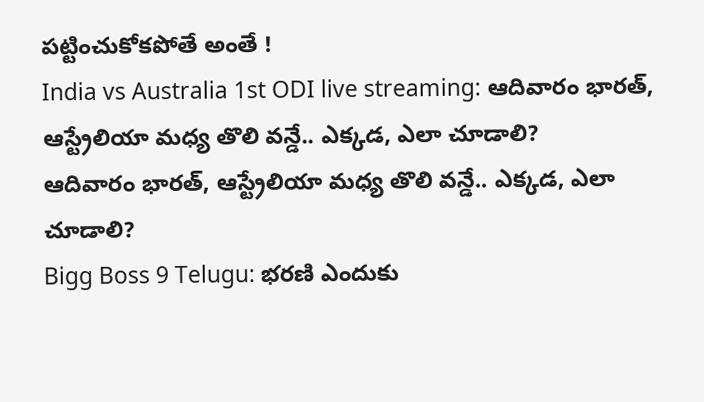పట్టించుకోకపోతే అంతే !
India vs Australia 1st ODI live streaming: ఆదివారం భారత్, ఆస్ట్రేలియా మధ్య తొలి వన్డే.. ఎక్కడ, ఎలా చూడాలి?
ఆదివారం భారత్, ఆస్ట్రేలియా మధ్య తొలి వన్డే.. ఎక్కడ, ఎలా చూడాలి?
Bigg Boss 9 Telugu: భరణి ఎందుకు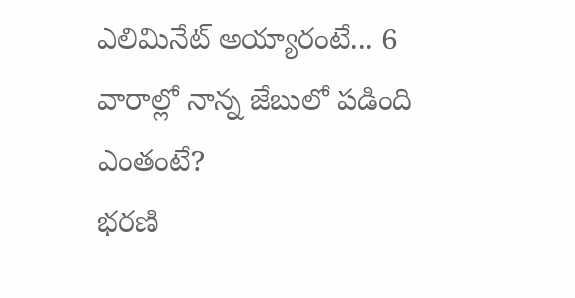ఎలిమినేట్ అయ్యారంటే... 6 వారాల్లో నాన్న జేబులో పడింది ఎంతంటే?
భరణి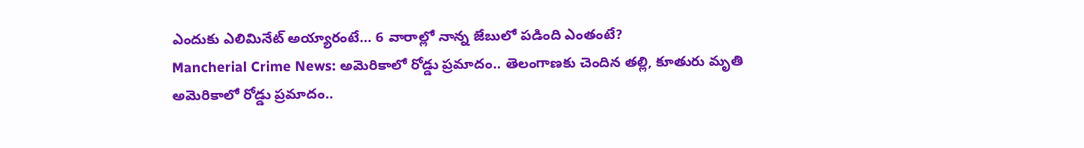ఎందుకు ఎలిమినేట్ అయ్యారంటే... 6 వారాల్లో నాన్న జేబులో పడింది ఎంతంటే?
Mancherial Crime News: అమెరికాలో రోడ్డు ప్రమాదం.. తెలంగాణకు చెందిన తల్లి, కూతురు మృతి
అమెరికాలో రోడ్డు ప్రమాదం..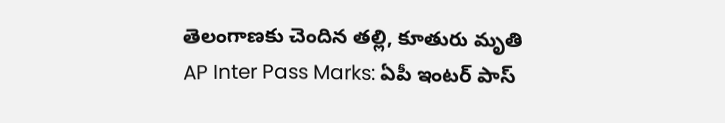తెలంగాణకు చెందిన తల్లి, కూతురు మృతి
AP Inter Pass Marks: ఏపీ ఇంటర్ పాస్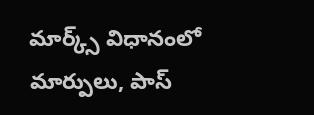మార్క్స్ విధానంలో మార్పులు, పాస్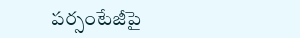పర్సంటేజీపై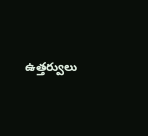ఉత్తర్వులు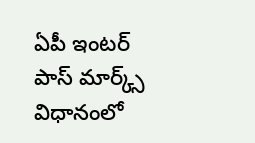ఏపీ ఇంటర్ పాస్ మార్క్స్ విధానంలో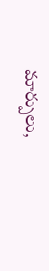మార్పులు,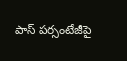పాస్ పర్సంటేజీపై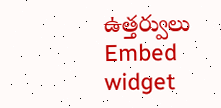ఉత్తర్వులు
Embed widget